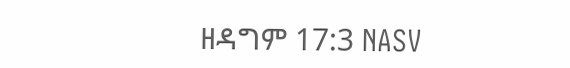ዘዳግም 17:3 NASV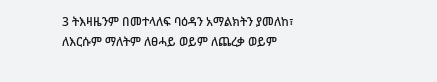3 ትእዛዜንም በመተላለፍ ባዕዳን አማልክትን ያመለከ፣ ለእርሱም ማለትም ለፀሓይ ወይም ለጨረቃ ወይም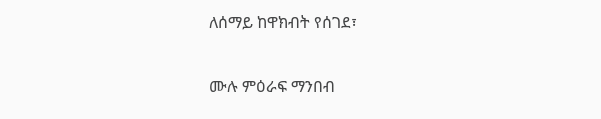ለሰማይ ከዋክብት የሰገደ፣

ሙሉ ምዕራፍ ማንበብ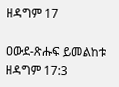ዘዳግም 17

ዐውደ-ጽሑፍ ይመልከቱ ዘዳግም 17:3